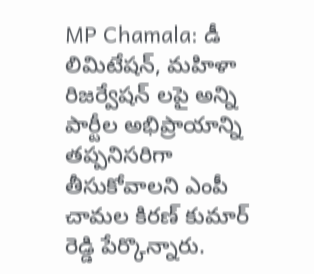MP Chamala: డీ లిమిటేషన్, మహిళా రిజర్వేషన్ లపై అన్ని పార్టీల అభిప్రాయాన్ని తప్పనిసరిగా తీసుకోవాలని ఎంపీ చామల కిరణ్ కుమార్ రెడ్డి పేర్కొన్నారు.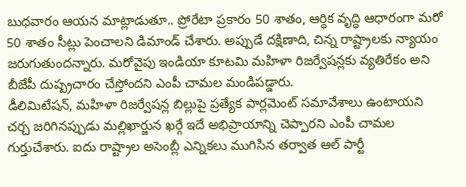బుధవారం ఆయన మాట్లాడుతూ.. ప్రోరేటా ప్రకారం 50 శాతం, ఆర్ధిక వృద్ధి ఆధారంగా మరో 50 శాతం సీట్లు పెంచాలని డిమాండ్ చేశారు. అప్పుడే దక్షిణాది, చిన్న రాష్ట్రాలకు న్యాయం జరుగుతుందన్నారు. మరోవైపు ఇండియా కూటమి మహిళా రిజర్వేషన్లకు వ్యతిరేకం అని బీజేపీ దుష్ప్రచారం చేస్తోందని ఎంపీ చామల మండిపడ్డారు.
డీలిమిటేషన్, మహిళా రిజర్వేషన్ల బిల్లుపై ప్రత్యేక పార్లమెంట్ సమావేశాలు ఉంటాయని చర్చ జరిగినప్పుడు మల్లిఖార్జున ఖర్గే ఇదే అభిప్రాయాన్ని చెప్పారని ఎంపీ చామల గుర్తుచేశారు. ఐదు రాష్ట్రాల అసెంబ్లీ ఎన్నికలు ముగిసిన తర్వాత ఆల్ పార్టీ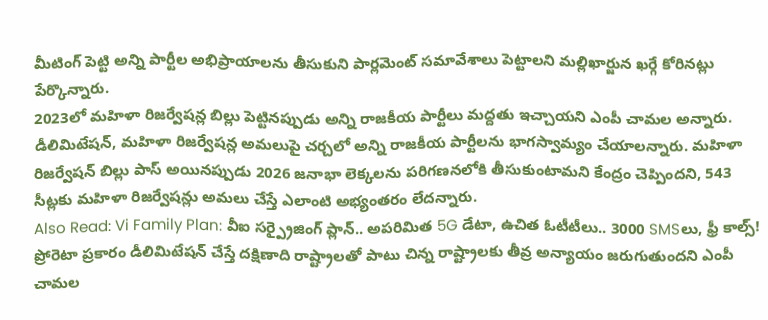మీటింగ్ పెట్టి అన్ని పార్టీల అభిప్రాయాలను తీసుకుని పార్లమెంట్ సమావేశాలు పెట్టాలని మల్లిఖార్జున ఖర్గే కోరినట్లు పేర్కొన్నారు.
2023లో మహిళా రిజర్వేషన్ల బిల్లు పెట్టినప్పుడు అన్ని రాజకీయ పార్టీలు మద్దతు ఇచ్చాయని ఎంపీ చామల అన్నారు. డీలిమిటేషన్, మహిళా రిజర్వేషన్ల అమలుపై చర్చలో అన్ని రాజకీయ పార్టీలను భాగస్వామ్యం చేయాలన్నారు. మహిళా రిజర్వేషన్ బిల్లు పాస్ అయినప్పుడు 2026 జనాభా లెక్కలను పరిగణనలోకి తీసుకుంటామని కేంద్రం చెప్పిందని, 543 సీట్లకు మహిళా రిజర్వేషన్లు అమలు చేస్తే ఎలాంటి అభ్యంతరం లేదన్నారు.
Also Read: Vi Family Plan: వీఐ సర్ప్రైజింగ్ ప్లాన్.. అపరిమిత 5G డేటా, ఉచిత ఓటీటీలు.. 3000 SMSలు, ఫ్రీ కాల్స్!
ప్రోరెటా ప్రకారం డీలిమిటేషన్ చేస్తే దక్షిణాది రాష్ట్రాలతో పాటు చిన్న రాష్ట్రాలకు తీవ్ర అన్యాయం జరుగుతుందని ఎంపీ చామల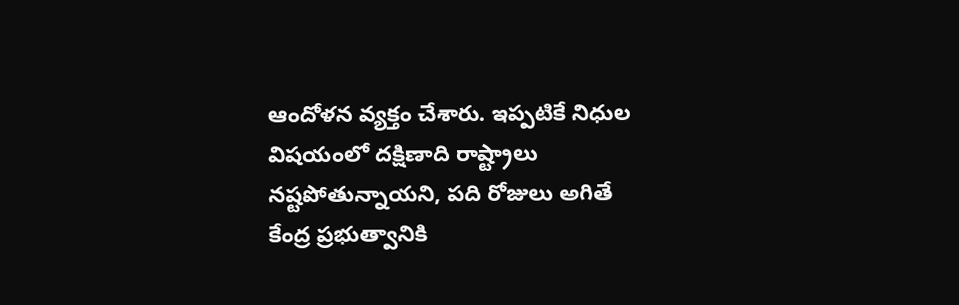ఆందోళన వ్యక్తం చేశారు. ఇప్పటికే నిధుల విషయంలో దక్షిణాది రాష్ట్రాలు నష్టపోతున్నాయని, పది రోజులు అగితే కేంద్ర ప్రభుత్వానికి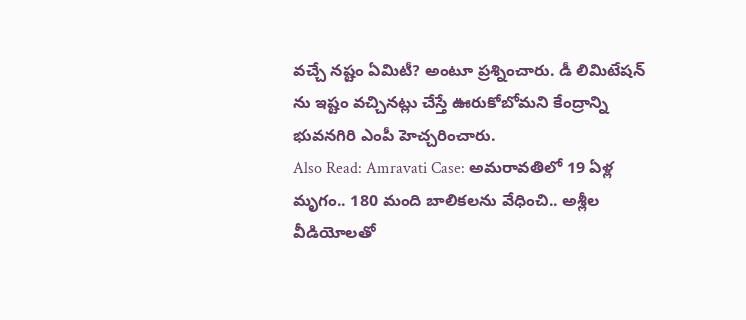వచ్చే నష్టం ఏమిటీ? అంటూ ప్రశ్నించారు. డీ లిమిటేషన్ ను ఇష్టం వచ్చినట్లు చేస్తే ఊరుకోబోమని కేంద్రాన్ని భువనగిరి ఎంపీ హెచ్చరించారు.
Also Read: Amravati Case: అమరావతిలో 19 ఏళ్ల మృగం.. 180 మంది బాలికలను వేధించి.. అశ్లీల వీడియోలతో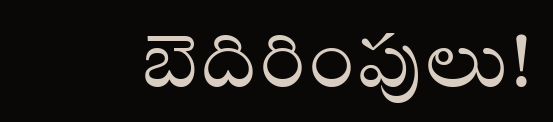బెదిరింపులు!